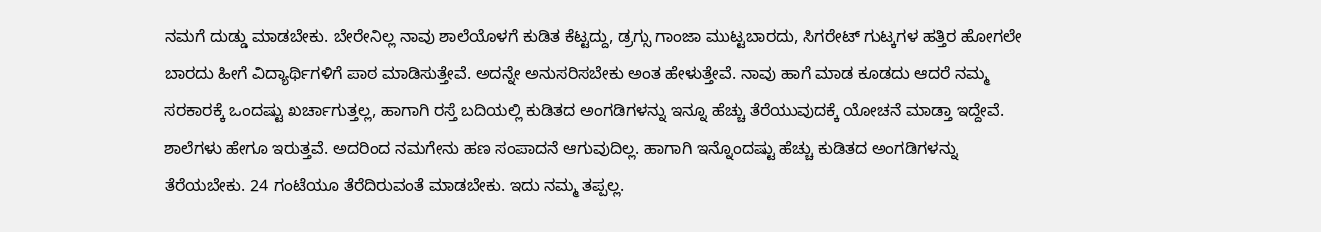ನಮಗೆ ದುಡ್ಡು ಮಾಡಬೇಕು. ಬೇರೇನಿಲ್ಲ ನಾವು ಶಾಲೆಯೊಳಗೆ ಕುಡಿತ ಕೆಟ್ಟದ್ದು, ಡ್ರಗ್ಸು ಗಾಂಜಾ ಮುಟ್ಟಬಾರದು, ಸಿಗರೇಟ್ ಗುಟ್ಕಗಳ ಹತ್ತಿರ ಹೋಗಲೇ ಬಾರದು ಹೀಗೆ ವಿದ್ಯಾರ್ಥಿಗಳಿಗೆ ಪಾಠ ಮಾಡಿಸುತ್ತೇವೆ. ಅದನ್ನೇ ಅನುಸರಿಸಬೇಕು ಅಂತ ಹೇಳುತ್ತೇವೆ. ನಾವು ಹಾಗೆ ಮಾಡ ಕೂಡದು ಆದರೆ ನಮ್ಮ ಸರಕಾರಕ್ಕೆ ಒಂದಷ್ಟು ಖರ್ಚಾಗುತ್ತಲ್ಲ, ಹಾಗಾಗಿ ರಸ್ತೆ ಬದಿಯಲ್ಲಿ ಕುಡಿತದ ಅಂಗಡಿಗಳನ್ನು ಇನ್ನೂ ಹೆಚ್ಚು ತೆರೆಯುವುದಕ್ಕೆ ಯೋಚನೆ ಮಾಡ್ತಾ ಇದ್ದೇವೆ. ಶಾಲೆಗಳು ಹೇಗೂ ಇರುತ್ತವೆ. ಅದರಿಂದ ನಮಗೇನು ಹಣ ಸಂಪಾದನೆ ಆಗುವುದಿಲ್ಲ. ಹಾಗಾಗಿ ಇನ್ನೊಂದಷ್ಟು ಹೆಚ್ಚು ಕುಡಿತದ ಅಂಗಡಿಗಳನ್ನು ತೆರೆಯಬೇಕು. 24 ಗಂಟೆಯೂ ತೆರೆದಿರುವಂತೆ ಮಾಡಬೇಕು. ಇದು ನಮ್ಮ ತಪ್ಪಲ್ಲ.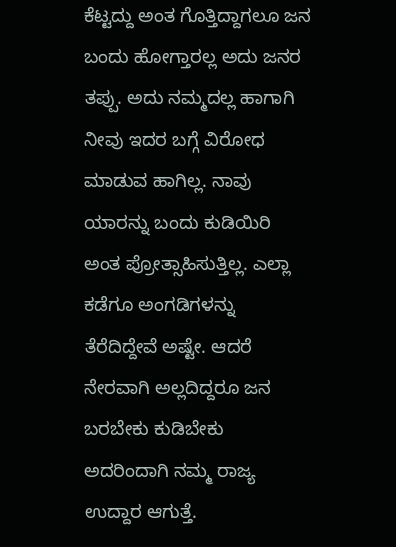ಕೆಟ್ಟದ್ದು ಅಂತ ಗೊತ್ತಿದ್ದಾಗಲೂ ಜನ ಬಂದು ಹೋಗ್ತಾರಲ್ಲ ಅದು ಜನರ ತಪ್ಪು. ಅದು ನಮ್ಮದಲ್ಲ ಹಾಗಾಗಿ ನೀವು ಇದರ ಬಗ್ಗೆ ವಿರೋಧ ಮಾಡುವ ಹಾಗಿಲ್ಲ. ನಾವು ಯಾರನ್ನು ಬಂದು ಕುಡಿಯಿರಿ ಅಂತ ಪ್ರೋತ್ಸಾಹಿಸುತ್ತಿಲ್ಲ. ಎಲ್ಲಾ  ಕಡೆಗೂ ಅಂಗಡಿಗಳನ್ನು ತೆರೆದಿದ್ದೇವೆ ಅಷ್ಟೇ. ಆದರೆ ನೇರವಾಗಿ ಅಲ್ಲದಿದ್ದರೂ ಜನ ಬರಬೇಕು ಕುಡಿಬೇಕು ಅದರಿಂದಾಗಿ ನಮ್ಮ ರಾಜ್ಯ ಉದ್ದಾರ ಆಗುತ್ತೆ.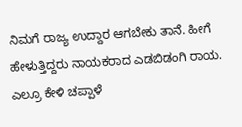ನಿಮಗೆ ರಾಜ್ಯ ಉದ್ದಾರ ಆಗಬೇಕು ತಾನೆ. ಹೀಗೆ ಹೇಳುತ್ತಿದ್ದರು ನಾಯಕರಾದ ಎಡಬಿಡಂಗಿ ರಾಯ. ಎಲ್ರೂ ಕೇಳಿ ಚಪ್ಪಾಳೆ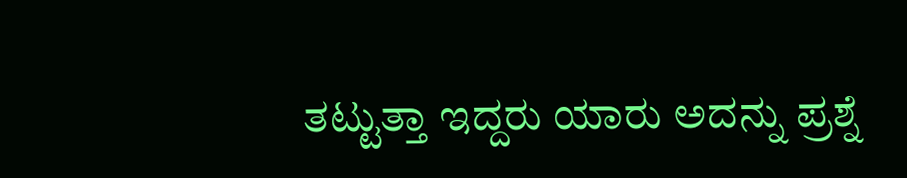ತಟ್ಟುತ್ತಾ ಇದ್ದರು ಯಾರು ಅದನ್ನು ಪ್ರಶ್ನೆ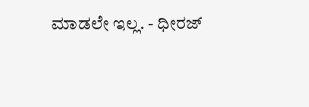ಮಾಡಲೇ ಇಲ್ಲ. - ಧೀರಜ್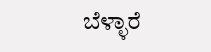ಬೆಳ್ಳಾರೆ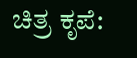ಚಿತ್ರ ಕೃಪೆ: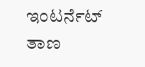ಇಂಟರ್ನೆಟ್ ತಾಣ